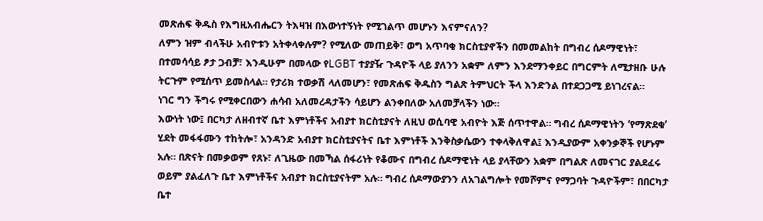መጽሐፍ ቅዱስ የእግዚአብሔርን ትእዛዝ በእውነተኝነት የሚገልጥ መሆኑን እናምናለን?
ለምን ዝም ብላችሁ አብዮቱን አትቀላቀሉም? የሚለው መጠይቅ፣ ወግ አጥባቂ ክርስቲያኖችን በመመልከት በግብረ ሰዶማዊነት፣ በተመሳሳይ ፆታ ጋብቻ፣ እንዲሁም በመላው የLGBT ተያያዥ ጉዳዮች ላይ ያለንን አቋም ለምን እንደማንቀይር በግርምት ለሚታዘቡ ሁሉ ትርጉም የሚሰጥ ይመስላል። የታሪክ ተወቃሽ ላለመሆን፣ የመጽሐፍ ቅዱስን ግልጽ ትምህርት ችላ እንድንል በተደጋጋሚ ይነገረናል።
ነገር ግን ችግሩ የሚቀርበውን ሐሳብ አለመረዳታችን ሳይሆን ልንቀበለው አለመቻላችን ነው።
እውነት ነው፤ በርካታ ለዘብተኛ ቤተ እምነቶችና አብያተ ክርስቲያናት ለዚህ ወሲባዊ አብዮት እጅ ሰጥተዋል። ግብረ ሰዶማዊነትን ‘የማጽደቁ’ ሂደት መፋፋሙን ተከትሎ፣ አንዳንድ አብያተ ክርስቲያናትና ቤተ እምነቶች እንቅስቃሴውን ተቀላቅለዋል፤ እንዲያውም አቀንቃኞች የሆኑም አሉ። በጽናት በመቃወም የጸኑ፣ ለጊዜው በመኻል ሰፋሪነት የቆሙና በግብረ ሰዶማዊነት ላይ ያላቸውን አቋም በግልጽ ለመናገር ያልደፈሩ ወይም ያልፈለጉ ቤተ እምነቶችና አብያተ ክርስቲያናትም አሉ። ግብረ ሰዶማውያንን ለአገልግሎት የመሾምና የማጋባት ጉዳዮችም፣ በበርካታ ቤተ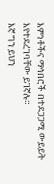እምነቶችና ማኅበሮች በተደጋጋሚ ውይይት እየተደረገባቸው ይገኛሉ።
እኛ ግን ይህን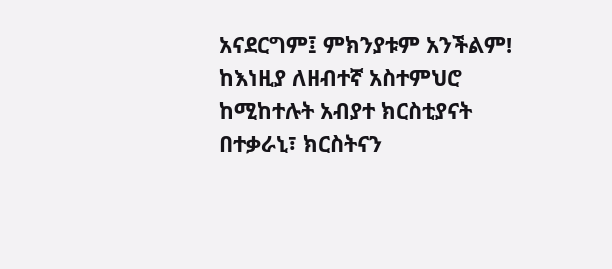አናደርግም፤ ምክንያቱም አንችልም! ከእነዚያ ለዘብተኛ አስተምህሮ ከሚከተሉት አብያተ ክርስቲያናት በተቃራኒ፣ ክርስትናን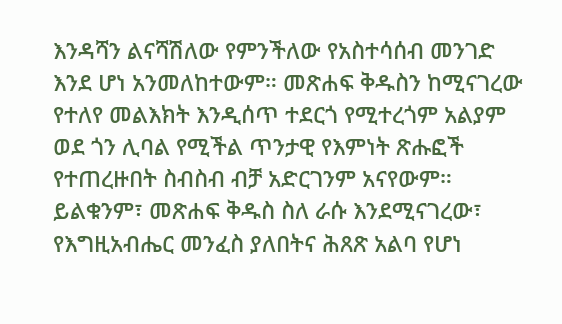እንዳሻን ልናሻሽለው የምንችለው የአስተሳሰብ መንገድ እንደ ሆነ አንመለከተውም። መጽሐፍ ቅዱስን ከሚናገረው የተለየ መልእክት እንዲሰጥ ተደርጎ የሚተረጎም አልያም ወደ ጎን ሊባል የሚችል ጥንታዊ የእምነት ጽሑፎች የተጠረዙበት ስብስብ ብቻ አድርገንም አናየውም።
ይልቁንም፣ መጽሐፍ ቅዱስ ስለ ራሱ እንደሚናገረው፣ የእግዚአብሔር መንፈስ ያለበትና ሕጸጽ አልባ የሆነ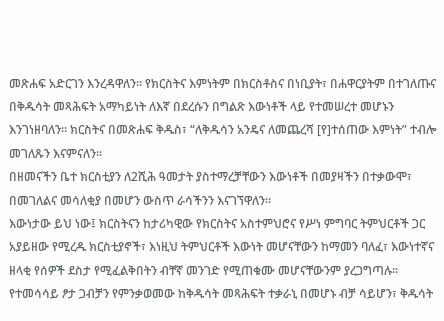መጽሐፍ አድርገን እንረዳዋለን። የክርስትና እምነትም በክርስቶስና በነቢያት፣ በሐዋርያትም በተገለጡና በቅዱሳት መጻሕፍት አማካይነት ለእኛ በደረሱን በግልጽ እውነቶች ላይ የተመሠረተ መሆኑን እንገነዘባለን። ክርስትና በመጽሐፍ ቅዱስ፣ “ለቅዱሳን አንዴና ለመጨረሻ [የ]ተሰጠው እምነት” ተብሎ መገለጹን እናምናለን።
በዘመናችን ቤተ ክርስቲያን ለ2ሺሕ ዓመታት ያስተማረቻቸውን እውነቶች በመያዛችን በተቃውሞ፣ በመገለልና መሳለቂያ በመሆን ውስጥ ራሳችንን እናገኘዋለን።
እውነታው ይህ ነው፤ ክርስትናን ከታሪካዊው የክርስትና አስተምህሮና የሥነ ምግባር ትምህርቶች ጋር አያይዘው የሚረዱ ክርስቲያኖች፣ እነዚህ ትምህርቶች እውነት መሆናቸውን ከማመን ባለፈ፣ እውነተኛና ዘላቂ የሰዎች ደስታ የሚፈልቅበትን ብቸኛ መንገድ የሚጠቁሙ መሆናቸውንም ያረጋግጣሉ። የተመሳሳይ ፆታ ጋብቻን የምንቃወመው ከቅዱሳት መጻሕፍት ተቃራኒ በመሆኑ ብቻ ሳይሆን፣ ቅዱሳት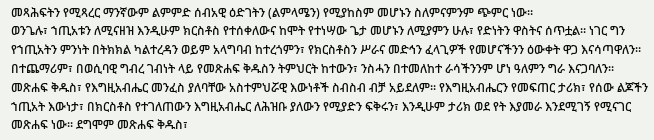መጻሕፍትን የሚጻረር ማንኛውም ልምምድ ሰብአዊ ዕድገትን (ልምላሜን) የሚያከስም መሆኑን ስለምናምንም ጭምር ነው።
ወንጌሉ፣ ኀጢአቱን ለሚናዘዝ እንዲሁም ክርስቶስ የተሰቀለውና ከሞት የተነሣው ጌታ መሆኑን ለሚያምን ሁሉ፣ የድነትን ዋስትና ሰጥቷል። ነገር ግን የኀጢአትን ምንነት በትክክል ካልተረዳን ወይም አላግባብ ከተረጎምን፣ የክርስቶስን ሥራና መድኅን ፈላጊዎች የመሆናችንን ዕውቀት ዋጋ እናሳጣዋለን። በተጨማሪም፣ በወሲባዊ ግብረ ገብነት ላይ የመጽሐፍ ቅዱስን ትምህርት ከተውን፣ ንስሓን በተመለከተ ራሳችንንም ሆነ ዓለምን ግራ እናጋባለን።
መጽሐፍ ቅዱስ፣ የእግዚአብሔር መንፈስ ያለባቸው አስተምህሯዊ እውነቶች ስብስብ ብቻ አይደለም፡፡ የእግዚአብሔርን የመፍጠር ታሪክ፣ የሰው ልጆችን ኀጢአት እውነታ፣ በክርስቶስ የተገለጠውን እግዚአብሔር ለሕዝቡ ያለውን የሚያድን ፍቅሩን፣ እንዲሁም ታሪክ ወደ የት እያመራ እንደሚገኝ የሚናገር መጽሐፍ ነው። ደግሞም መጽሐፍ ቅዱስ፣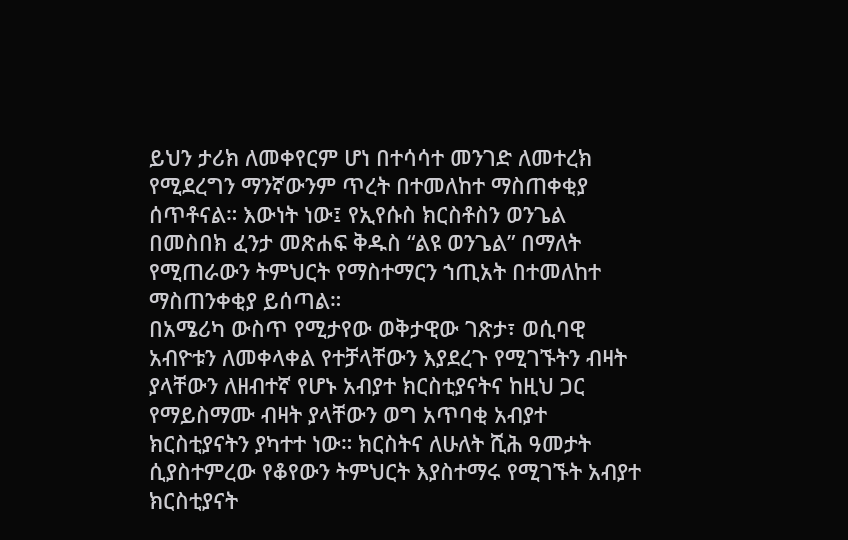ይህን ታሪክ ለመቀየርም ሆነ በተሳሳተ መንገድ ለመተረክ የሚደረግን ማንኛውንም ጥረት በተመለከተ ማስጠቀቂያ ሰጥቶናል። እውነት ነው፤ የኢየሱስ ክርስቶስን ወንጌል በመስበክ ፈንታ መጽሐፍ ቅዱስ “ልዩ ወንጌል” በማለት የሚጠራውን ትምህርት የማስተማርን ኀጢአት በተመለከተ ማስጠንቀቂያ ይሰጣል።
በአሜሪካ ውስጥ የሚታየው ወቅታዊው ገጽታ፣ ወሲባዊ አብዮቱን ለመቀላቀል የተቻላቸውን እያደረጉ የሚገኙትን ብዛት ያላቸውን ለዘብተኛ የሆኑ አብያተ ክርስቲያናትና ከዚህ ጋር የማይስማሙ ብዛት ያላቸውን ወግ አጥባቂ አብያተ ክርስቲያናትን ያካተተ ነው። ክርስትና ለሁለት ሺሕ ዓመታት ሲያስተምረው የቆየውን ትምህርት እያስተማሩ የሚገኙት አብያተ ክርስቲያናት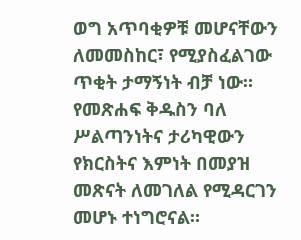ወግ አጥባቂዎቹ መሆናቸውን ለመመስከር፣ የሚያስፈልገው ጥቂት ታማኝነት ብቻ ነው።
የመጽሐፍ ቅዱስን ባለ ሥልጣንነትና ታሪካዊውን የክርስትና እምነት በመያዝ መጽናት ለመገለል የሚዳርገን መሆኑ ተነግሮናል።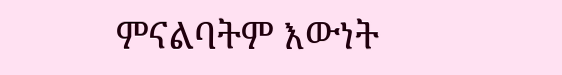ምናልባትም እውነት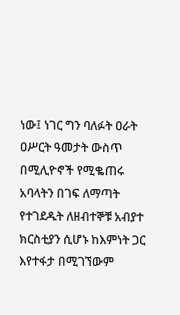ነው፤ ነገር ግን ባለፉት ዐራት ዐሥርት ዓመታት ውስጥ በሚሊዮኖች የሚቈጠሩ አባላትን በገፍ ለማጣት የተገደዱት ለዘብተኞቹ አብያተ ክርስቲያን ሲሆኑ ከእምነት ጋር እየተፋታ በሚገኘውም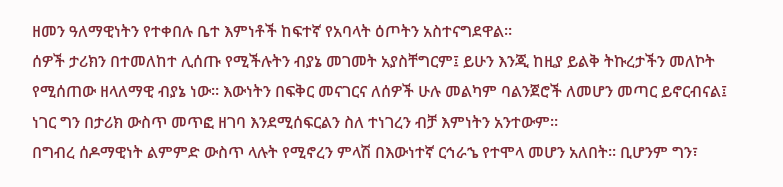ዘመን ዓለማዊነትን የተቀበሉ ቤተ እምነቶች ከፍተኛ የአባላት ዕጦትን አስተናግደዋል።
ሰዎች ታሪክን በተመለከተ ሊሰጡ የሚችሉትን ብያኔ መገመት አያስቸግርም፤ ይሁን እንጂ ከዚያ ይልቅ ትኩረታችን መለኮት የሚሰጠው ዘላለማዊ ብያኔ ነው። እውነትን በፍቅር መናገርና ለሰዎች ሁሉ መልካም ባልንጀሮች ለመሆን መጣር ይኖርብናል፤ ነገር ግን በታሪክ ውስጥ መጥፎ ዘገባ እንደሚሰፍርልን ስለ ተነገረን ብቻ እምነትን አንተውም።
በግብረ ሰዶማዊነት ልምምድ ውስጥ ላሉት የሚኖረን ምላሽ በእውነተኛ ርኅራኄ የተሞላ መሆን አለበት። ቢሆንም ግን፣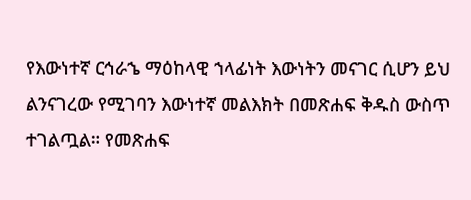የእውነተኛ ርኅራኄ ማዕከላዊ ኀላፊነት እውነትን መናገር ሲሆን ይህ ልንናገረው የሚገባን እውነተኛ መልእክት በመጽሐፍ ቅዱስ ውስጥ ተገልጧል። የመጽሐፍ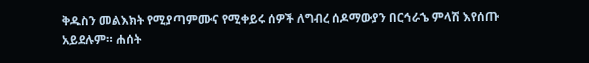ቅዱስን መልእክት የሚያጣምሙና የሚቀይሩ ሰዎች ለግብረ ሰዶማውያን በርኅራኄ ምላሽ እየሰጡ አይደሉም። ሐሰት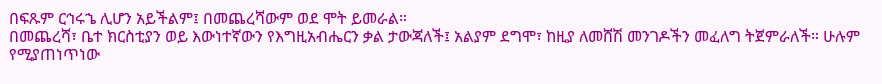በፍጹም ርኅሩኄ ሊሆን አይችልም፤ በመጨረሻውም ወደ ሞት ይመራል።
በመጨረሻ፣ ቤተ ክርስቲያን ወይ እውነተኛውን የእግዚአብሔርን ቃል ታውጃለች፤ አልያም ደግሞ፣ ከዚያ ለመሸሽ መንገዶችን መፈለግ ትጀምራለች። ሁሉም የሚያጠነጥነው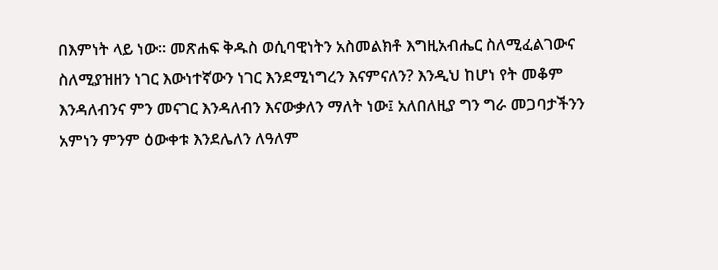በእምነት ላይ ነው። መጽሐፍ ቅዱስ ወሲባዊነትን አስመልክቶ እግዚአብሔር ስለሚፈልገውና ስለሚያዝዘን ነገር እውነተኛውን ነገር እንደሚነግረን እናምናለን? እንዲህ ከሆነ የት መቆም እንዳለብንና ምን መናገር እንዳለብን እናውቃለን ማለት ነው፤ አለበለዚያ ግን ግራ መጋባታችንን አምነን ምንም ዕውቀቱ እንደሌለን ለዓለም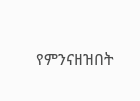የምንናዘዝበት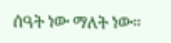ሰዓት ነው ማለት ነው።